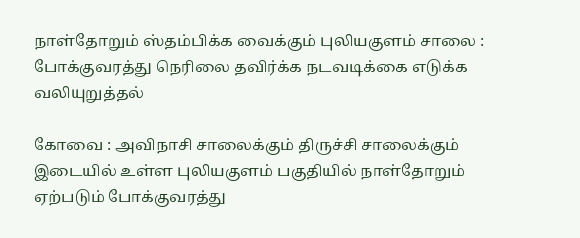நாள்தோறும் ஸ்தம்பிக்க வைக்கும் புலியகுளம் சாலை : போக்குவரத்து நெரிலை தவிர்க்க நடவடிக்கை எடுக்க வலியுறுத்தல்

கோவை : அவிநாசி சாலைக்கும் திருச்சி சாலைக்கும் இடையில் உள்ள புலியகுளம் பகுதியில் நாள்தோறும் ஏற்படும் போக்குவரத்து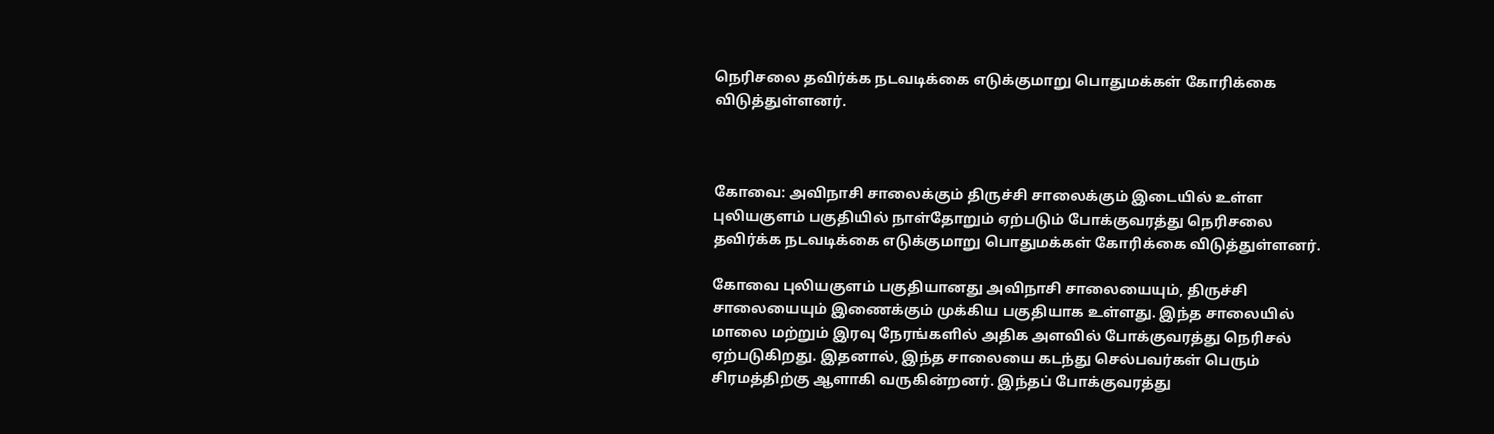நெரிசலை தவிர்க்க நடவடிக்கை எடுக்குமாறு பொதுமக்கள் கோரிக்கை விடுத்துள்ளனர்.



கோவை: அவிநாசி சாலைக்கும் திருச்சி சாலைக்கும் இடையில் உள்ள புலியகுளம் பகுதியில் நாள்தோறும் ஏற்படும் போக்குவரத்து நெரிசலை தவிர்க்க நடவடிக்கை எடுக்குமாறு பொதுமக்கள் கோரிக்கை விடுத்துள்ளனர்.

கோவை புலியகுளம் பகுதியானது அவிநாசி சாலையையும், திருச்சி சாலையையும் இணைக்கும் முக்கிய பகுதியாக உள்ளது. இந்த சாலையில் மாலை மற்றும் இரவு நேரங்களில் அதிக அளவில் போக்குவரத்து நெரிசல் ஏற்படுகிறது. இதனால், இந்த சாலையை கடந்து செல்பவர்கள் பெரும் சிரமத்திற்கு ஆளாகி வருகின்றனர். இந்தப் போக்குவரத்து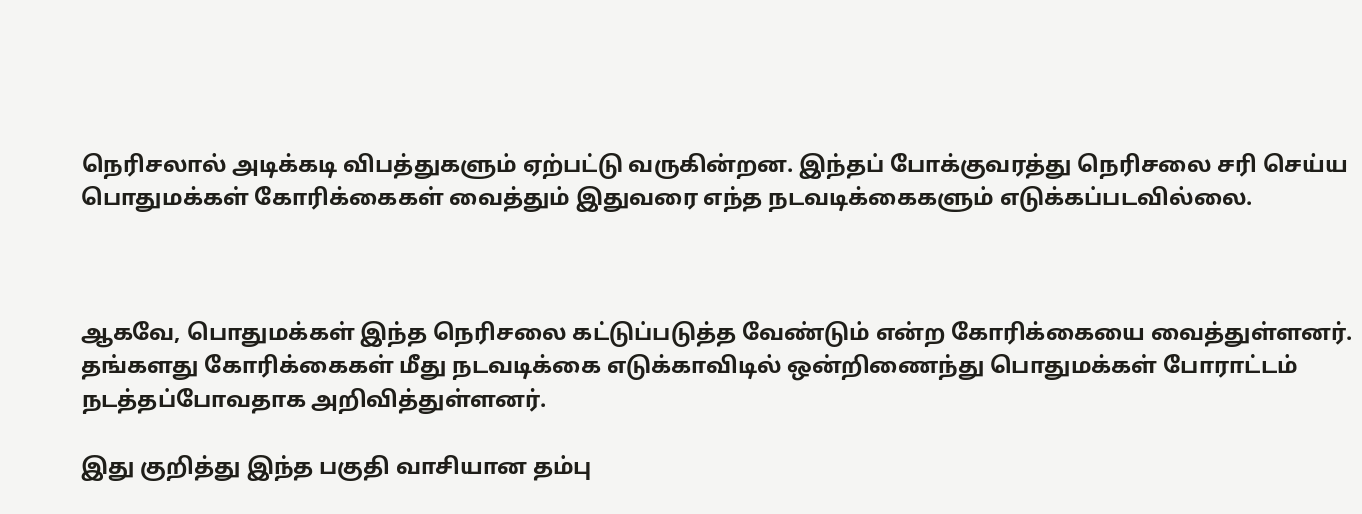நெரிசலால் அடிக்கடி விபத்துகளும் ஏற்பட்டு வருகின்றன. இந்தப் போக்குவரத்து நெரிசலை சரி செய்ய பொதுமக்கள் கோரிக்கைகள் வைத்தும் இதுவரை எந்த நடவடிக்கைகளும் எடுக்கப்படவில்லை.



ஆகவே, பொதுமக்கள் இந்த நெரிசலை கட்டுப்படுத்த வேண்டும் என்ற கோரிக்கையை வைத்துள்ளனர். தங்களது கோரிக்கைகள் மீது நடவடிக்கை எடுக்காவிடில் ஒன்றிணைந்து பொதுமக்கள் போராட்டம் நடத்தப்போவதாக அறிவித்துள்ளனர்.

இது குறித்து இந்த பகுதி வாசியான தம்பு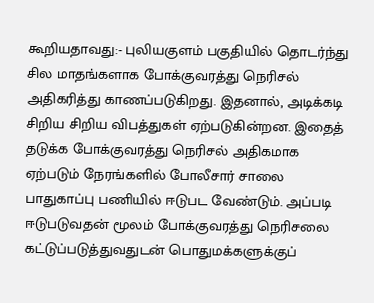கூறியதாவது:- புலியகுளம் பகுதியில் தொடர்ந்து சில மாதங்களாக போக்குவரத்து நெரிசல் அதிகரித்து காணப்படுகிறது. இதனால், அடிக்கடி சிறிய சிறிய விபத்துகள் ஏற்படுகின்றன. இதைத் தடுக்க போக்குவரத்து நெரிசல் அதிகமாக ஏற்படும் நேரங்களில் போலீசார் சாலை பாதுகாப்பு பணியில் ஈடுபட வேண்டும். அப்படி ஈடுபடுவதன் மூலம் போக்குவரத்து நெரிசலை கட்டுப்படுத்துவதுடன் பொதுமக்களுக்குப்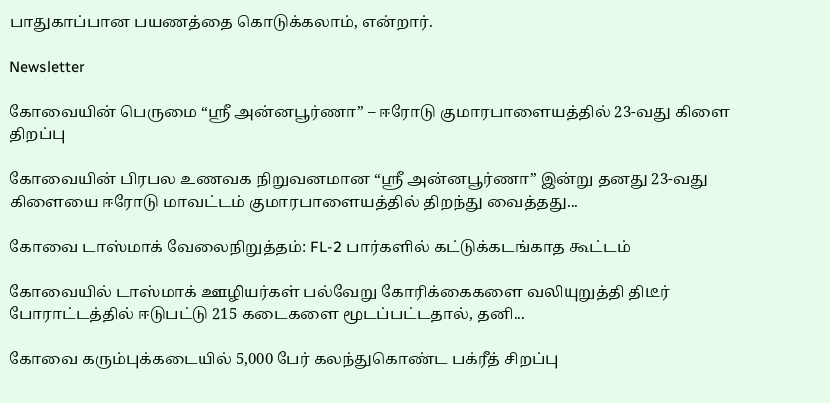பாதுகாப்பான பயணத்தை கொடுக்கலாம், என்றார்.

Newsletter

கோவையின் பெருமை “ஸ்ரீ அன்னபூர்ணா” – ஈரோடு குமாரபாளையத்தில் 23-வது கிளை திறப்பு

கோவையின் பிரபல உணவக நிறுவனமான “ஸ்ரீ அன்னபூர்ணா” இன்று தனது 23-வது கிளையை ஈரோடு மாவட்டம் குமாரபாளையத்தில் திறந்து வைத்தது...

கோவை டாஸ்மாக் வேலைநிறுத்தம்: FL-2 பார்களில் கட்டுக்கடங்காத கூட்டம்

கோவையில் டாஸ்மாக் ஊழியர்கள் பல்வேறு கோரிக்கைகளை வலியுறுத்தி திடீர் போராட்டத்தில் ஈடுபட்டு 215 கடைகளை மூடப்பட்டதால், தனி...

கோவை கரும்புக்கடையில் 5,000 பேர் கலந்துகொண்ட பக்ரீத் சிறப்பு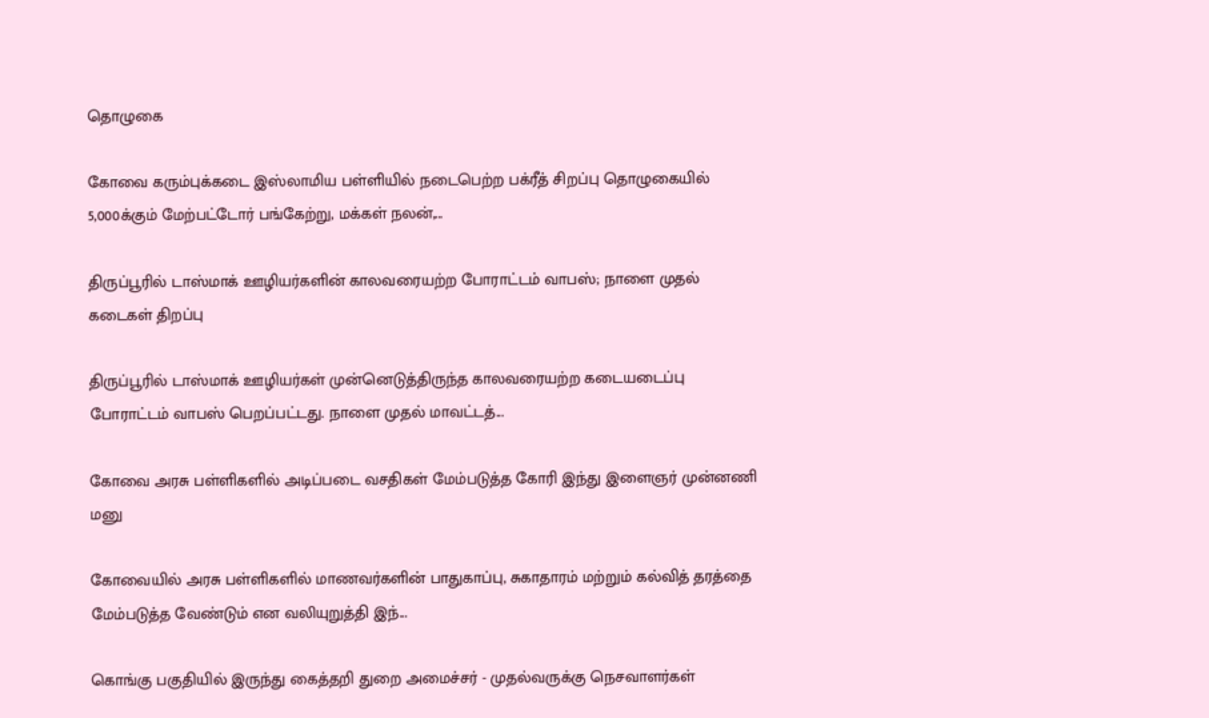தொழுகை

கோவை கரும்புக்கடை இஸ்லாமிய பள்ளியில் நடைபெற்ற பக்ரீத் சிறப்பு தொழுகையில் 5,000க்கும் மேற்பட்டோர் பங்கேற்று, மக்கள் நலன்,...

திருப்பூரில் டாஸ்மாக் ஊழியர்களின் காலவரையற்ற போராட்டம் வாபஸ்; நாளை முதல் கடைகள் திறப்பு

திருப்பூரில் டாஸ்மாக் ஊழியர்கள் முன்னெடுத்திருந்த காலவரையற்ற கடையடைப்பு போராட்டம் வாபஸ் பெறப்பட்டது. நாளை முதல் மாவட்டத்...

கோவை அரசு பள்ளிகளில் அடிப்படை வசதிகள் மேம்படுத்த கோரி இந்து இளைஞர் முன்னணி மனு

கோவையில் அரசு பள்ளிகளில் மாணவர்களின் பாதுகாப்பு, சுகாதாரம் மற்றும் கல்வித் தரத்தை மேம்படுத்த வேண்டும் என வலியுறுத்தி இந்...

கொங்கு பகுதியில் இருந்து கைத்தறி துறை அமைச்சர் - முதல்வருக்கு நெசவாளர்கள்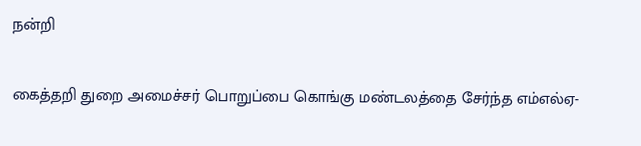நன்றி

கைத்தறி துறை அமைச்சர் பொறுப்பை கொங்கு மண்டலத்தை சேர்ந்த எம்எல்ஏ-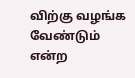விற்கு வழங்க வேண்டும் என்ற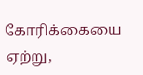கோரிக்கையை ஏற்று,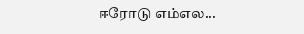ஈரோடு எம்எல...